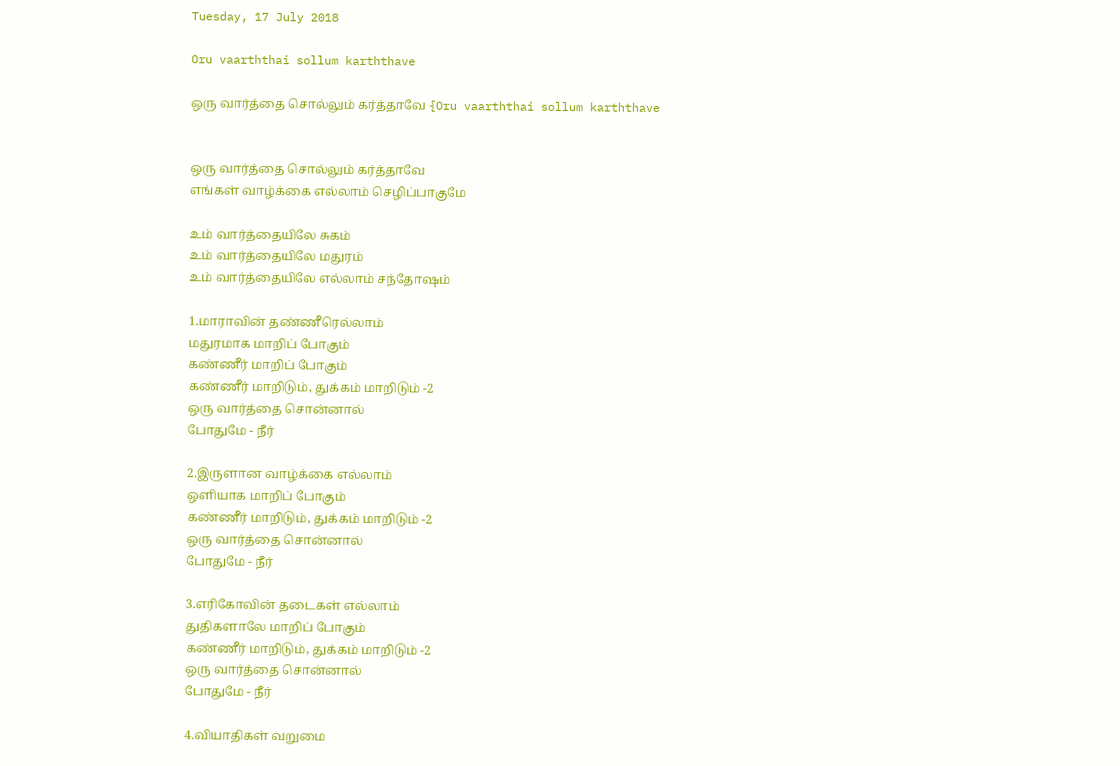Tuesday, 17 July 2018

Oru vaarththai sollum karththave

ஒரு வார்த்தை சொல்லும் கர்த்தாவே {Oru vaarththai sollum karththave


ஒரு வார்த்தை சொல்லும் கர்த்தாவே
எங்கள் வாழ்க்கை எல்லாம் செழிப்பாகுமே

உம் வார்த்தையிலே சுகம்
உம் வார்த்தையிலே மதுரம்
உம் வார்த்தையிலே எல்லாம் சந்தோஷம்

1.மாராவின் தண்ணீரெல்லாம்
மதுரமாக மாறிப் போகும்
கண்ணீர் மாறிப் போகும்
கண்ணீர் மாறிடும், துக்கம் மாறிடும் -2
ஒரு வார்த்தை சொன்னால்
போதுமே - நீர்

2.இருளான வாழ்க்கை எல்லாம்
ஒளியாக மாறிப் போகும்
கண்ணீர் மாறிடும், துக்கம் மாறிடும் -2
ஒரு வார்த்தை சொன்னால்
போதுமே - நீர்

3.எரிகோவின் தடைகள் எல்லாம்
துதிகளாலே மாறிப் போகும்
கண்ணீர் மாறிடும், துக்கம் மாறிடும் -2
ஒரு வார்த்தை சொன்னால்
போதுமே - நீர்

4.வியாதிகள் வறுமை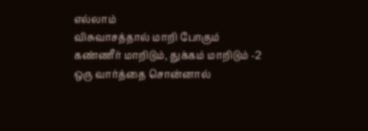எல்லாம்
விசுவாசத்தால் மாறி போகும்
கண்ணீர் மாறிடும், துக்கம் மாறிடும் -2
ஒரு வார்த்தை சொன்னால்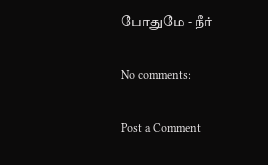போதுமே - நீர்

No comments:

Post a Comment